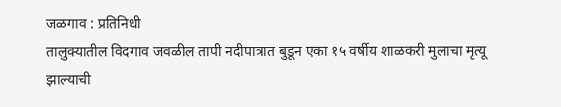जळगाव : प्रतिनिधी
तालुक्यातील विदगाव जवळील तापी नदीपात्रात बुडून एका १५ वर्षीय शाळकरी मुलाचा मृत्यू झाल्याची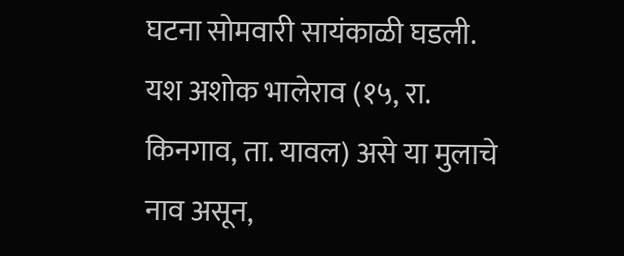घटना सोमवारी सायंकाळी घडली. यश अशोक भालेराव (१५, रा. किनगाव, ता. यावल) असे या मुलाचे नाव असून,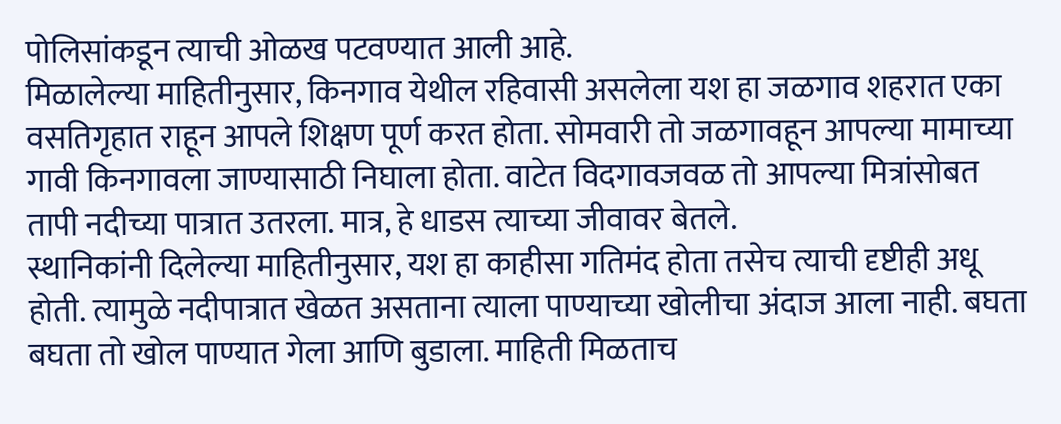पोलिसांकडून त्याची ओळख पटवण्यात आली आहे.
मिळालेल्या माहितीनुसार, किनगाव येथील रहिवासी असलेला यश हा जळगाव शहरात एका वसतिगृहात राहून आपले शिक्षण पूर्ण करत होता. सोमवारी तो जळगावहून आपल्या मामाच्या गावी किनगावला जाण्यासाठी निघाला होता. वाटेत विदगावजवळ तो आपल्या मित्रांसोबत तापी नदीच्या पात्रात उतरला. मात्र, हे धाडस त्याच्या जीवावर बेतले.
स्थानिकांनी दिलेल्या माहितीनुसार, यश हा काहीसा गतिमंद होता तसेच त्याची दृष्टीही अधू होती. त्यामुळे नदीपात्रात खेळत असताना त्याला पाण्याच्या खोलीचा अंदाज आला नाही. बघता बघता तो खोल पाण्यात गेला आणि बुडाला. माहिती मिळताच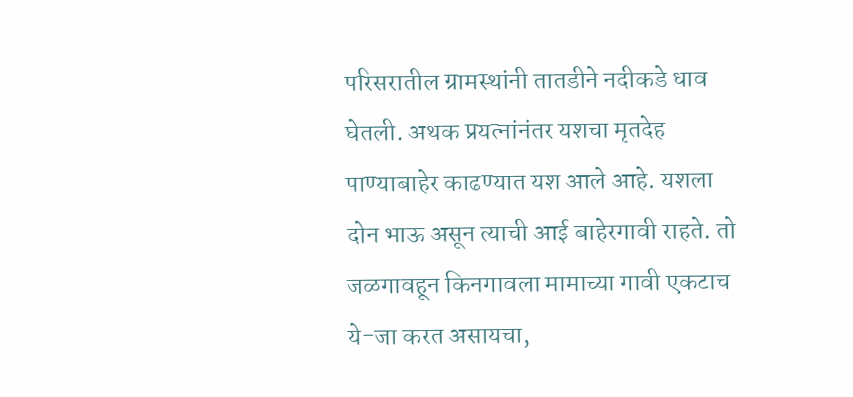परिसरातील ग्रामस्थांनी तातडीने नदीकडे धाव घेतली. अथक प्रयत्नांनंतर यशचा मृतदेह पाण्याबाहेर काढण्यात यश आले आहे. यशला दोन भाऊ असून त्याची आई बाहेरगावी राहते. तो जळगावहून किनगावला मामाच्या गावी एकटाच ये-जा करत असायचा,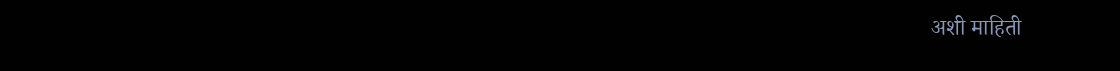अशी माहिती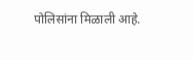पोलिसांना मिळाली आहे.